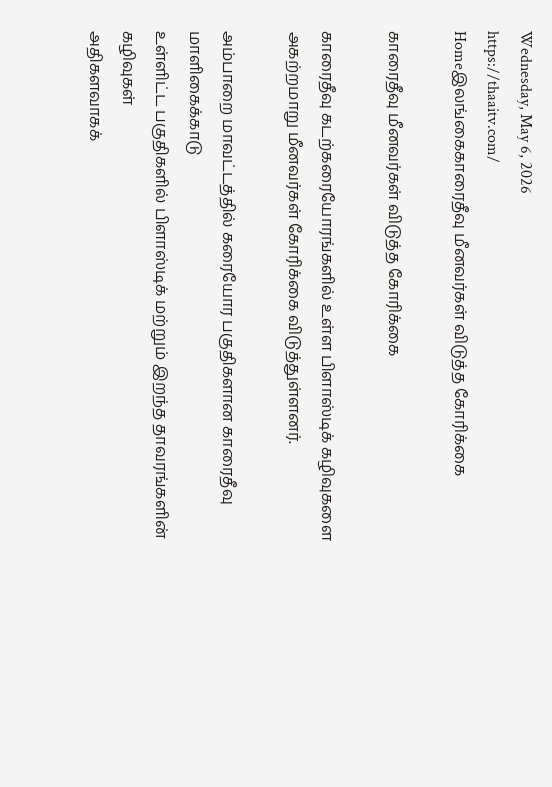Wednesday, May 6, 2026
https://thaaitv.com/
Homeஇலங்கைகாரைதீவு மீனவர்கள் விடுத்த கோரிக்கை

காரைதீவு மீனவர்கள் விடுத்த கோரிக்கை

காரைதீவு கடற்கரையோரங்களில் உள்ள பிளாஸ்டிக் கழிவுகளை
அகற்றமாறு மீனவர்கள் கோரிக்கை விடுத்துள்ளனர்.

அம்பாறை மாவட்டத்தில் கரையோர பகுதிகளான காரைதீவு மாளிகைக்காடு
உள்ளிட்ட பகுதிகளில் பிளாஸ்டிக் மற்றும் இறந்த தாவரங்களின் கழிவுகள்
அதிகளவாகக்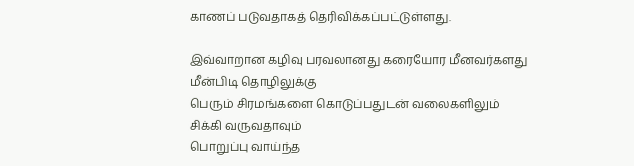காணப் படுவதாகத் தெரிவிக்கப்பட்டுள்ளது.

இவ்வாறான கழிவு பரவலானது கரையோர மீனவர்களது மீன்பிடி தொழிலுக்கு
பெரும் சிரமங்களை கொடுப்பதுடன் வலைகளிலும் சிக்கி வருவதாவும்
பொறுப்பு வாய்ந்த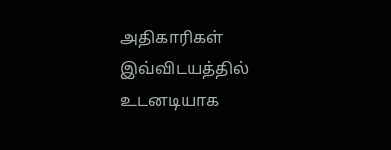அதிகாரிகள் இவ்விடயத்தில் உடனடியாக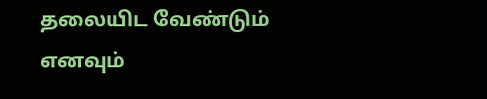தலையிட வேண்டும்
எனவும்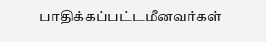பாதிக்கப்பட்டமீனவர்கள்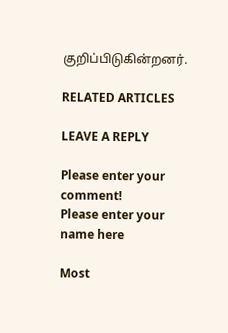குறிப்பிடுகின்றனர்.

RELATED ARTICLES

LEAVE A REPLY

Please enter your comment!
Please enter your name here

Most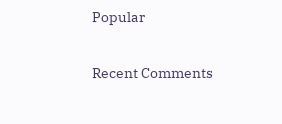Popular

Recent Comments